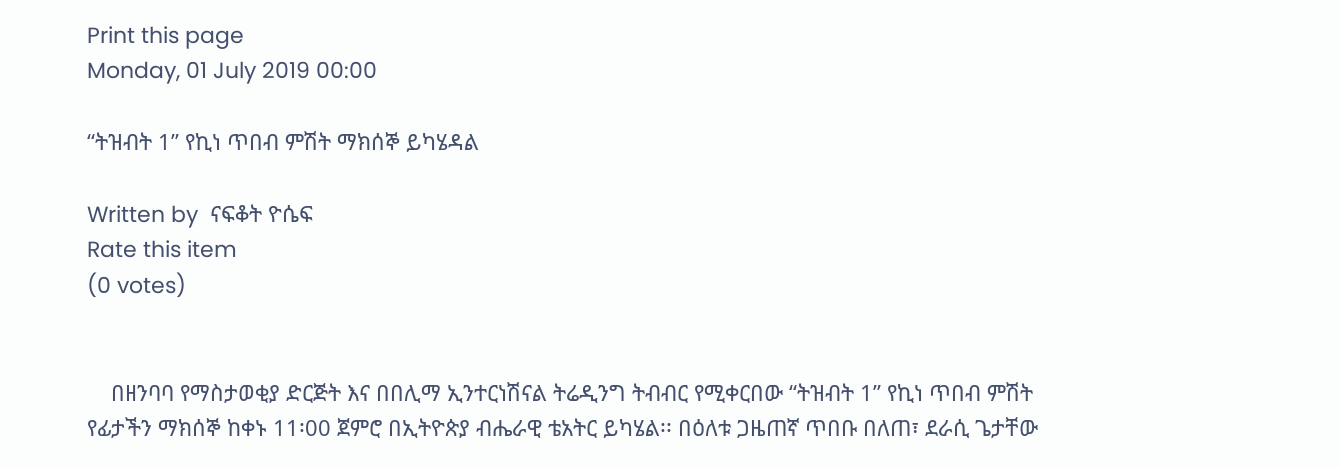Print this page
Monday, 01 July 2019 00:00

“ትዝብት 1” የኪነ ጥበብ ምሽት ማክሰኞ ይካሄዳል

Written by  ናፍቆት ዮሴፍ
Rate this item
(0 votes)


    በዘንባባ የማስታወቂያ ድርጅት እና በበሊማ ኢንተርነሽናል ትሬዲንግ ትብብር የሚቀርበው “ትዝብት 1” የኪነ ጥበብ ምሽት የፊታችን ማክሰኞ ከቀኑ 11፡00 ጀምሮ በኢትዮጵያ ብሔራዊ ቴአትር ይካሄል፡፡ በዕለቱ ጋዜጠኛ ጥበቡ በለጠ፣ ደራሲ ጌታቸው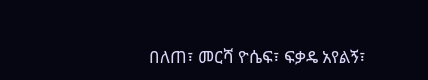በለጠ፣ መርሻ ዮሴፍ፣ ፍቃዴ አየልኝ፣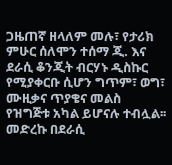ጋዜጠኛ ዘላለም መሉ፣ የታሪክ ምሁር ሰለሞን ተሰማ ጂ. እና ደራሲ ቆንጂት ብርሃኑ ዲስኩር የሚያቀርቡ ሲሆን ግጥም፣ ወግ፣ ሙዚቃና ጥያቄና መልስ የዝግጅቱ አካል ይሆናሉ ተብሏል፡፡
መድረኩ በደራሲ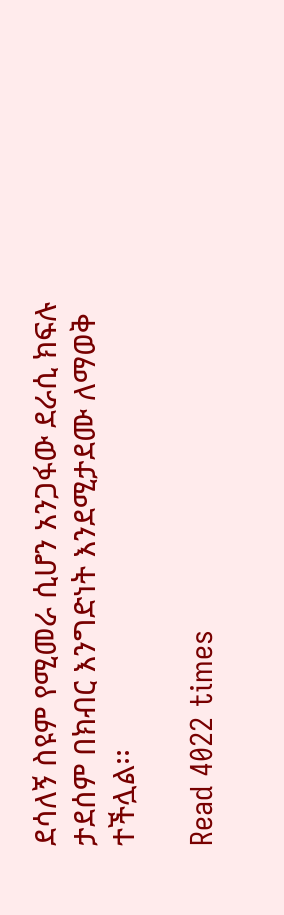ደሳለኝ ስዩም የሚመራ ሲሆን አንጋፋው ደራሲ ክፍሉ ታደሰም በክብር እንግድነት እንደሚታደሙ ለማወቅ ተችሏል፡፡

Read 4022 times